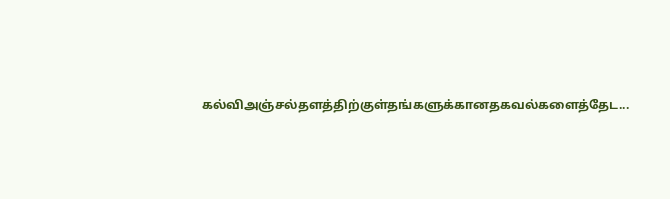கல்விஅஞ்சல்தளத்திற்குள்தங்களுக்கானதகவல்களைத்தேட...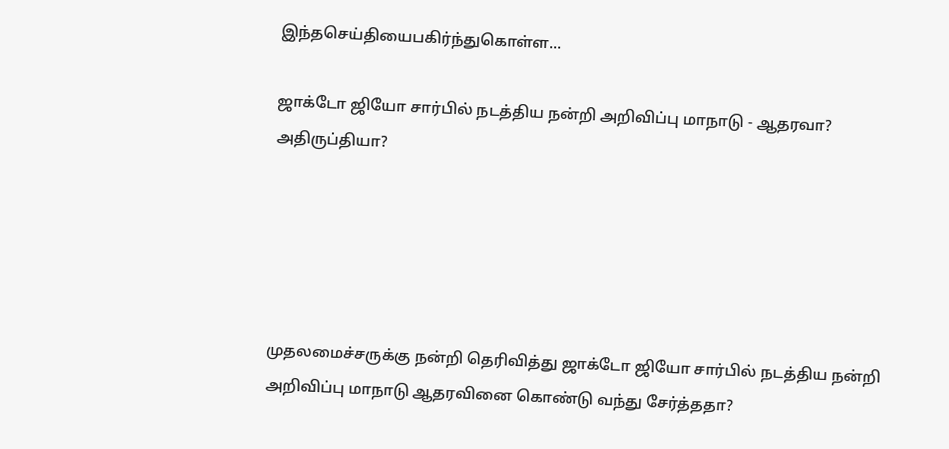இந்தசெய்தியைபகிர்ந்துகொள்ள...

ஜாக்டோ ஜியோ சார்பில் நடத்திய நன்றி அறிவிப்பு மாநாடு - ஆதரவா? அதிருப்தியா?





முதலமைச்சருக்கு நன்றி தெரிவித்து ஜாக்டோ ஜியோ சார்பில் நடத்திய நன்றி அறிவிப்பு மாநாடு ஆதரவினை கொண்டு வந்து சேர்த்ததா?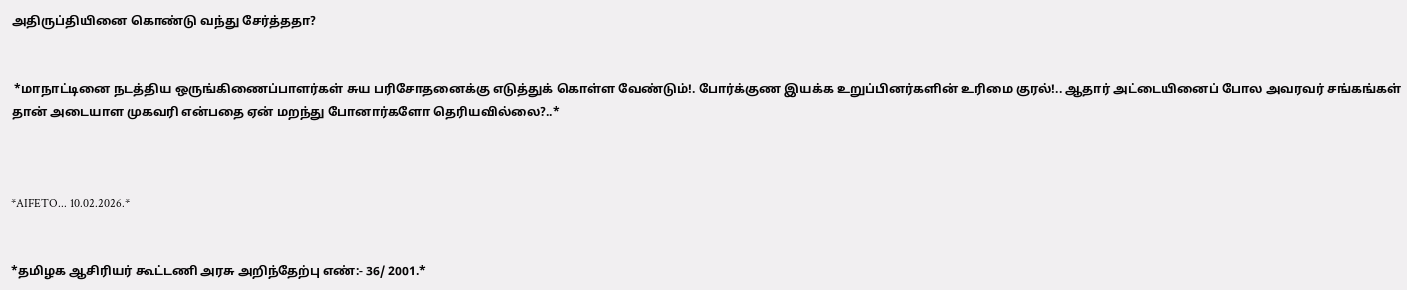அதிருப்தியினை கொண்டு வந்து சேர்த்ததா?


 *மாநாட்டினை நடத்திய ஒருங்கிணைப்பாளர்கள் சுய பரிசோதனைக்கு எடுத்துக் கொள்ள வேண்டும்!. போர்க்குண இயக்க உறுப்பினர்களின் உரிமை குரல்!.. ஆதார் அட்டையினைப் போல அவரவர் சங்கங்கள் தான் அடையாள முகவரி என்பதை ஏன் மறந்து போனார்களோ தெரியவில்லை?..*



*AIFETO... 10.02.2026.*


*தமிழக ஆசிரியர் கூட்டணி அரசு அறிந்தேற்பு எண்:- 36/ 2001.*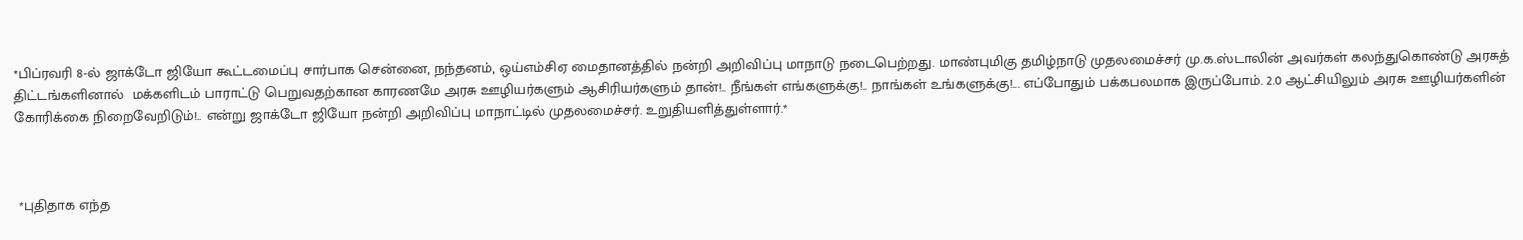*பிப்ரவரி 8-ல் ஜாக்டோ ஜியோ கூட்டமைப்பு சார்பாக சென்னை, நந்தனம், ஒய்எம்சிஏ மைதானத்தில் நன்றி அறிவிப்பு மாநாடு நடைபெற்றது. மாண்புமிகு தமிழ்நாடு முதலமைச்சர் மு.க.ஸ்டாலின் அவர்கள் கலந்துகொண்டு அரசுத் திட்டங்களினால்  மக்களிடம் பாராட்டு பெறுவதற்கான காரணமே அரசு ஊழியர்களும் ஆசிரியர்களும் தான்!.. நீங்கள் எங்களுக்கு!.. நாங்கள் உங்களுக்கு!... எப்போதும் பக்கபலமாக இருப்போம். 2.0 ஆட்சியிலும் அரசு ஊழியர்களின் கோரிக்கை நிறைவேறிடும்!.. என்று ஜாக்டோ ஜியோ நன்றி அறிவிப்பு மாநாட்டில் முதலமைச்சர். உறுதியளித்துள்ளார்.*



 *புதிதாக எந்த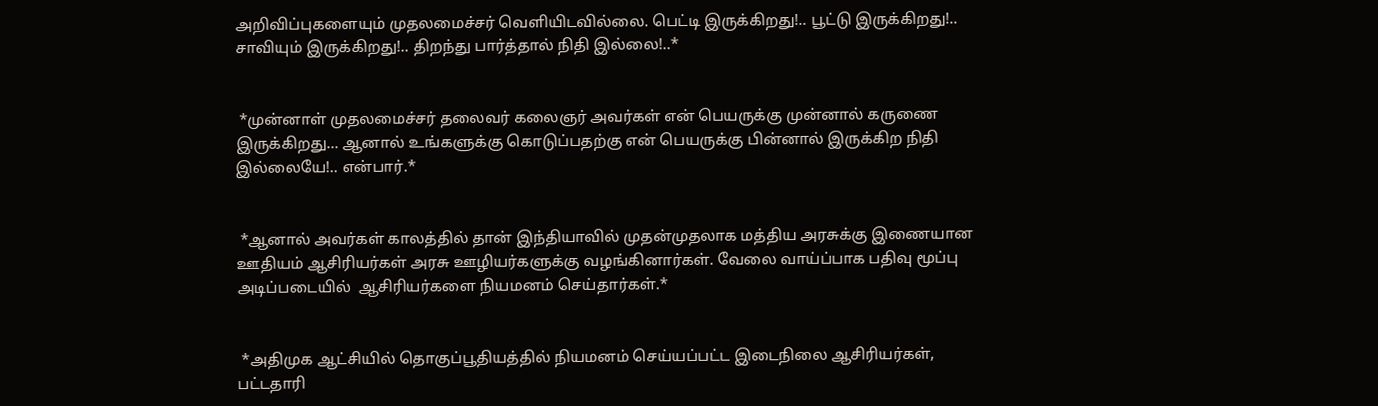அறிவிப்புகளையும் முதலமைச்சர் வெளியிடவில்லை. பெட்டி இருக்கிறது!.. பூட்டு இருக்கிறது!.. சாவியும் இருக்கிறது!.. திறந்து பார்த்தால் நிதி இல்லை!..*


 *முன்னாள் முதலமைச்சர் தலைவர் கலைஞர் அவர்கள் என் பெயருக்கு முன்னால் கருணை இருக்கிறது... ஆனால் உங்களுக்கு கொடுப்பதற்கு என் பெயருக்கு பின்னால் இருக்கிற நிதி இல்லையே!.. என்பார்.*


 *ஆனால் அவர்கள் காலத்தில் தான் இந்தியாவில் முதன்முதலாக மத்திய அரசுக்கு இணையான ஊதியம் ஆசிரியர்கள் அரசு ஊழியர்களுக்கு வழங்கினார்கள். வேலை வாய்ப்பாக பதிவு மூப்பு  அடிப்படையில்  ஆசிரியர்களை நியமனம் செய்தார்கள்.*


 *அதிமுக ஆட்சியில் தொகுப்பூதியத்தில் நியமனம் செய்யப்பட்ட இடைநிலை ஆசிரியர்கள், பட்டதாரி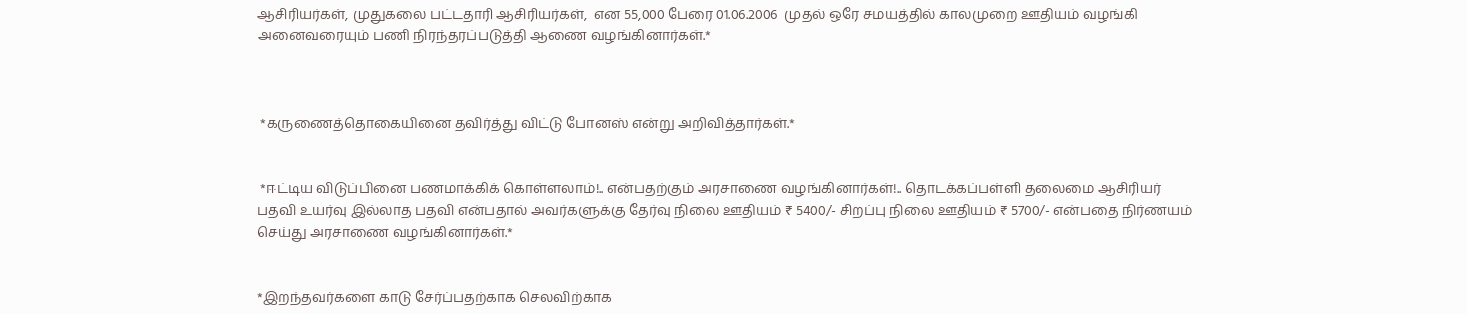ஆசிரியர்கள், முதுகலை பட்டதாரி ஆசிரியர்கள்,  என 55,000 பேரை 01.06.2006  முதல் ஒரே சமயத்தில் காலமுறை ஊதியம் வழங்கி அனைவரையும் பணி நிரந்தரப்படுத்தி ஆணை வழங்கினார்கள்.*



 *கருணைத்தொகையினை தவிர்த்து விட்டு போனஸ் என்று அறிவித்தார்கள்.*


 *ஈட்டிய விடுப்பினை பணமாக்கிக் கொள்ளலாம்!.. என்பதற்கும் அரசாணை வழங்கினார்கள்!.. தொடக்கப்பள்ளி தலைமை ஆசிரியர் பதவி உயர்வு இல்லாத பதவி என்பதால் அவர்களுக்கு தேர்வு நிலை ஊதியம் ₹ 5400/- சிறப்பு நிலை ஊதியம் ₹ 5700/- என்பதை நிர்ணயம் செய்து அரசாணை வழங்கினார்கள்.*


*இறந்தவர்களை காடு சேர்ப்பதற்காக செலவிற்காக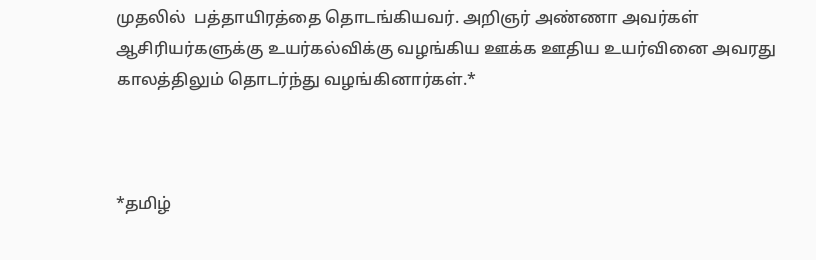முதலில்  பத்தாயிரத்தை தொடங்கியவர். அறிஞர் அண்ணா அவர்கள் ஆசிரியர்களுக்கு உயர்கல்விக்கு வழங்கிய ஊக்க ஊதிய உயர்வினை அவரது காலத்திலும் தொடர்ந்து வழங்கினார்கள்.*



*தமிழ்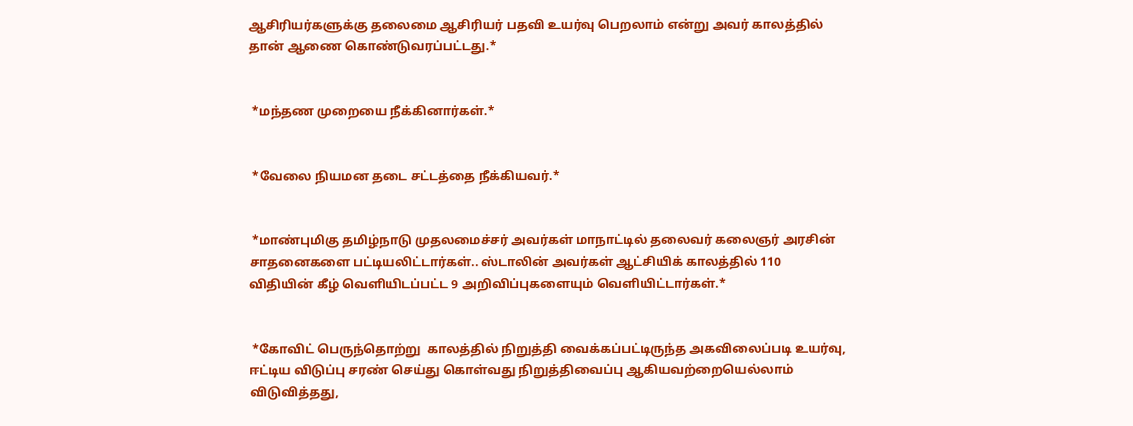ஆசிரியர்களுக்கு தலைமை ஆசிரியர் பதவி உயர்வு பெறலாம் என்று அவர் காலத்தில் தான் ஆணை கொண்டுவரப்பட்டது.*


 *மந்தண முறையை நீக்கினார்கள்.*


 *வேலை நியமன தடை சட்டத்தை நீக்கியவர்.*


 *மாண்புமிகு தமிழ்நாடு முதலமைச்சர் அவர்கள் மாநாட்டில் தலைவர் கலைஞர் அரசின் சாதனைகளை பட்டியலிட்டார்கள்.. ஸ்டாலின் அவர்கள் ஆட்சியிக் காலத்தில் 110 விதியின் கீழ் வெளியிடப்பட்ட 9 அறிவிப்புகளையும் வெளியிட்டார்கள்.*


 *கோவிட் பெருந்தொற்று  காலத்தில் நிறுத்தி வைக்கப்பட்டிருந்த அகவிலைப்படி உயர்வு,  ஈட்டிய விடுப்பு சரண் செய்து கொள்வது நிறுத்திவைப்பு ஆகியவற்றையெல்லாம் விடுவித்தது,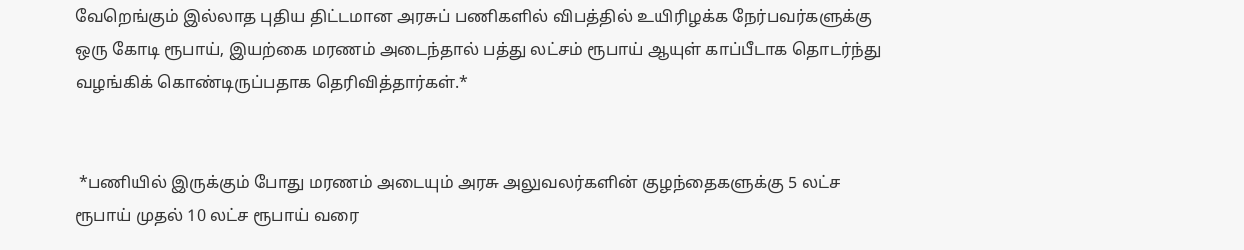வேறெங்கும் இல்லாத புதிய திட்டமான அரசுப் பணிகளில் விபத்தில் உயிரிழக்க நேர்பவர்களுக்கு ஒரு கோடி ரூபாய், இயற்கை மரணம் அடைந்தால் பத்து லட்சம் ரூபாய் ஆயுள் காப்பீடாக தொடர்ந்து வழங்கிக் கொண்டிருப்பதாக தெரிவித்தார்கள்.*


 *பணியில் இருக்கும் போது மரணம் அடையும் அரசு அலுவலர்களின் குழந்தைகளுக்கு 5 லட்ச ரூபாய் முதல் 10 லட்ச ரூபாய் வரை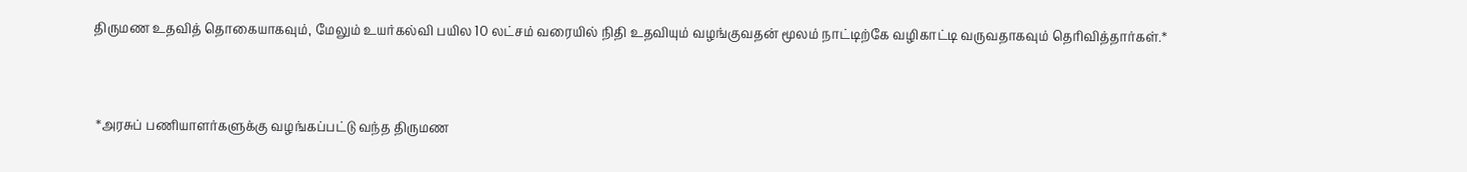திருமண உதவித் தொகையாகவும், மேலும் உயர்கல்வி பயில 10 லட்சம் வரையில் நிதி உதவியும் வழங்குவதன் மூலம் நாட்டிற்கே வழிகாட்டி வருவதாகவும் தெரிவித்தார்கள்.*


 *அரசுப் பணியாளர்களுக்கு வழங்கப்பட்டு வந்த திருமண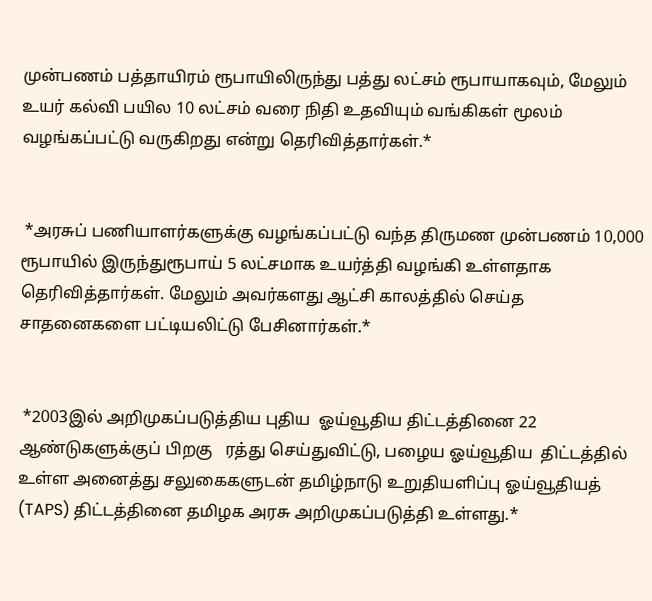முன்பணம் பத்தாயிரம் ரூபாயிலிருந்து பத்து லட்சம் ரூபாயாகவும், மேலும் உயர் கல்வி பயில 10 லட்சம் வரை நிதி உதவியும் வங்கிகள் மூலம் வழங்கப்பட்டு வருகிறது என்று தெரிவித்தார்கள்.*


 *அரசுப் பணியாளர்களுக்கு வழங்கப்பட்டு வந்த திருமண முன்பணம் 10,000 ரூபாயில் இருந்துரூபாய் 5 லட்சமாக உயர்த்தி வழங்கி உள்ளதாக தெரிவித்தார்கள். மேலும் அவர்களது ஆட்சி காலத்தில் செய்த சாதனைகளை பட்டியலிட்டு பேசினார்கள்.*


 *2003இல் அறிமுகப்படுத்திய புதிய  ஓய்வூதிய திட்டத்தினை 22 ஆண்டுகளுக்குப் பிறகு   ரத்து செய்துவிட்டு, பழைய ஓய்வூதிய  திட்டத்தில் உள்ள அனைத்து சலுகைகளுடன் தமிழ்நாடு உறுதியளிப்பு ஓய்வூதியத்  (TAPS) திட்டத்தினை தமிழக அரசு அறிமுகப்படுத்தி உள்ளது.*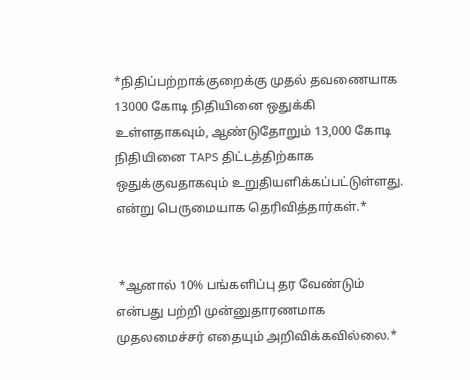*நிதிப்பற்றாக்குறைக்கு முதல் தவணையாக 13000 கோடி நிதியினை ஒதுக்கி உள்ளதாகவும், ஆண்டுதோறும் 13,000 கோடி நிதியினை TAPS திட்டத்திற்காக ஒதுக்குவதாகவும் உறுதியளிக்கப்பட்டுள்ளது. என்று பெருமையாக தெரிவித்தார்கள்.*


 *ஆனால் 10% பங்களிப்பு தர வேண்டும் என்பது பற்றி முன்னுதாரணமாக முதலமைச்சர் எதையும் அறிவிக்கவில்லை.*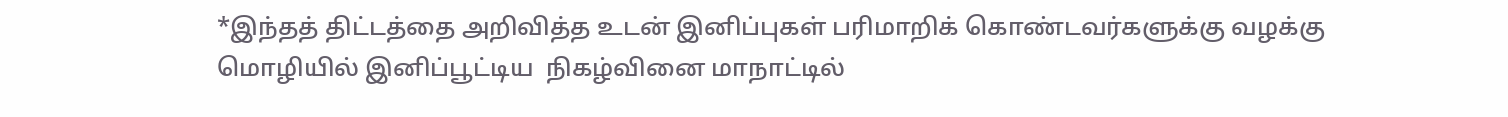*இந்தத் திட்டத்தை அறிவித்த உடன் இனிப்புகள் பரிமாறிக் கொண்டவர்களுக்கு வழக்கு மொழியில் இனிப்பூட்டிய  நிகழ்வினை மாநாட்டில்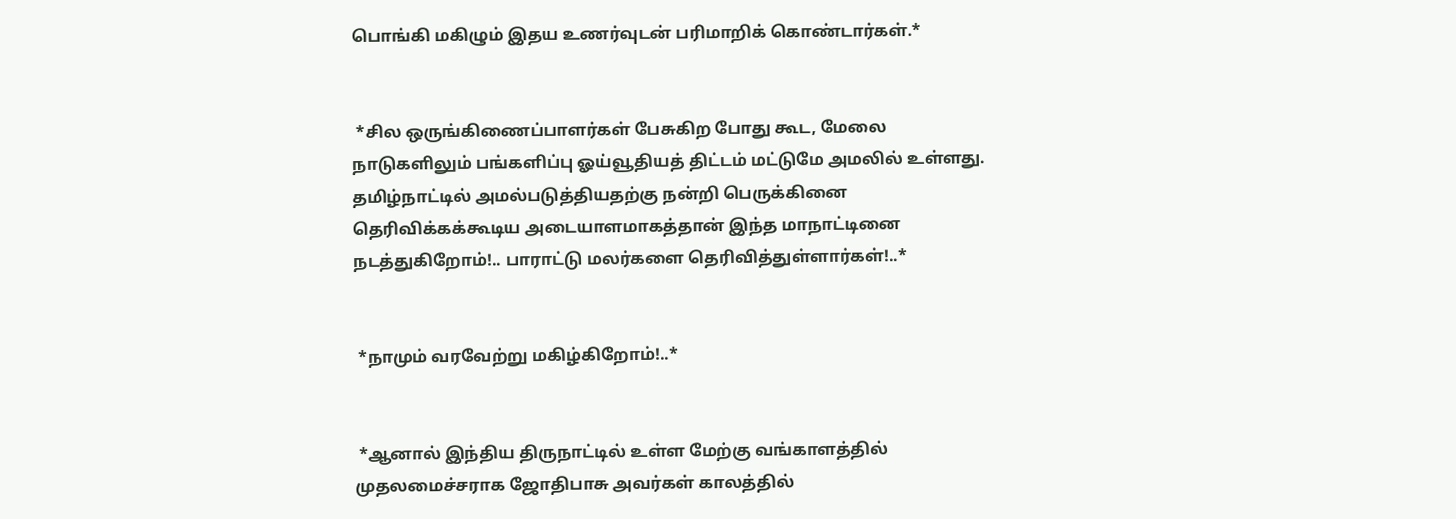பொங்கி மகிழும் இதய உணர்வுடன் பரிமாறிக் கொண்டார்கள்.*


 *சில ஒருங்கிணைப்பாளர்கள் பேசுகிற போது கூட, மேலை நாடுகளிலும் பங்களிப்பு ஓய்வூதியத் திட்டம் மட்டுமே அமலில் உள்ளது. தமிழ்நாட்டில் அமல்படுத்தியதற்கு நன்றி பெருக்கினை தெரிவிக்கக்கூடிய அடையாளமாகத்தான் இந்த மாநாட்டினை நடத்துகிறோம்!.. பாராட்டு மலர்களை தெரிவித்துள்ளார்கள்!..*


 *நாமும் வரவேற்று மகிழ்கிறோம்!..*


 *ஆனால் இந்திய திருநாட்டில் உள்ள மேற்கு வங்காளத்தில் முதலமைச்சராக ஜோதிபாசு அவர்கள் காலத்தில்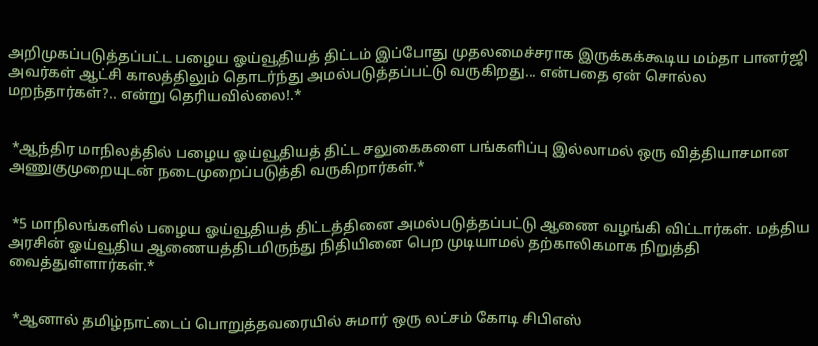அறிமுகப்படுத்தப்பட்ட பழைய ஓய்வூதியத் திட்டம் இப்போது முதலமைச்சராக இருக்கக்கூடிய மம்தா பானர்ஜி அவர்கள் ஆட்சி காலத்திலும் தொடர்ந்து அமல்படுத்தப்பட்டு வருகிறது... என்பதை ஏன் சொல்ல மறந்தார்கள்?.. என்று தெரியவில்லை!.*


 *ஆந்திர மாநிலத்தில் பழைய ஓய்வூதியத் திட்ட சலுகைகளை பங்களிப்பு இல்லாமல் ஒரு வித்தியாசமான அணுகுமுறையுடன் நடைமுறைப்படுத்தி வருகிறார்கள்.*


 *5 மாநிலங்களில் பழைய ஓய்வூதியத் திட்டத்தினை அமல்படுத்தப்பட்டு ஆணை வழங்கி விட்டார்கள். மத்திய அரசின் ஓய்வூதிய ஆணையத்திடமிருந்து நிதியினை பெற முடியாமல் தற்காலிகமாக நிறுத்தி வைத்துள்ளார்கள்.*


 *ஆனால் தமிழ்நாட்டைப் பொறுத்தவரையில் சுமார் ஒரு லட்சம் கோடி சிபிஎஸ்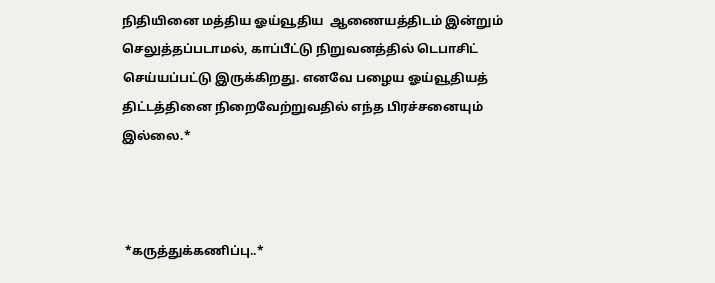நிதியினை மத்திய ஓய்வூதிய  ஆணையத்திடம் இன்றும் செலுத்தப்படாமல், காப்பீட்டு நிறுவனத்தில் டெபாசிட் செய்யப்பட்டு இருக்கிறது. எனவே பழைய ஓய்வூதியத் திட்டத்தினை நிறைவேற்றுவதில் எந்த பிரச்சனையும் இல்லை.*



 *கருத்துக்கணிப்பு..*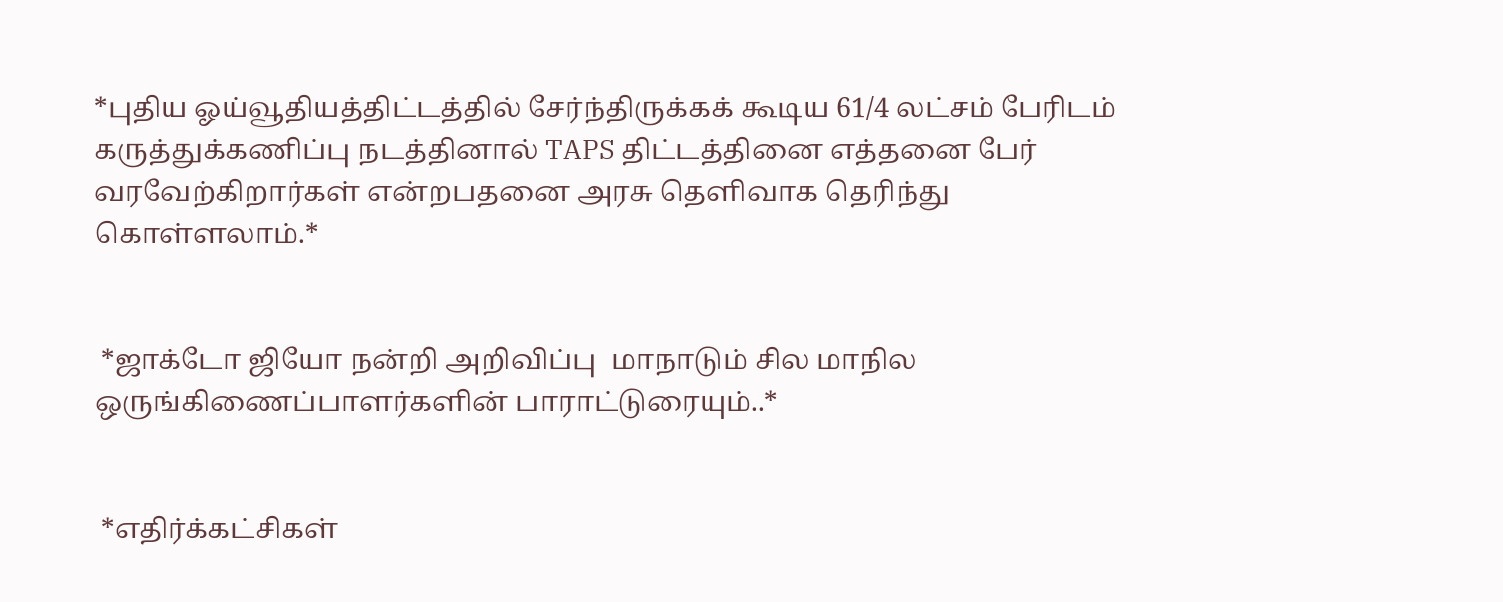*புதிய ஓய்வூதியத்திட்டத்தில் சேர்ந்திருக்கக் கூடிய 61/4 லட்சம் பேரிடம் கருத்துக்கணிப்பு நடத்தினால் TAPS திட்டத்தினை எத்தனை பேர் வரவேற்கிறார்கள் என்றபதனை அரசு தெளிவாக தெரிந்து கொள்ளலாம்.*


 *ஜாக்டோ ஜியோ நன்றி அறிவிப்பு  மாநாடும் சில மாநில ஒருங்கிணைப்பாளர்களின் பாராட்டுரையும்..*


 *எதிர்க்கட்சிகள்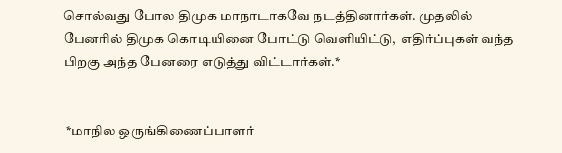சொல்வது போல திமுக மாநாடாகவே நடத்தினார்கள். முதலில் பேனரில் திமுக கொடியினை போட்டு வெளியிட்டு,  எதிர்ப்புகள் வந்த பிறகு அந்த பேனரை எடுத்து விட்டார்கள்.*


 *மாநில ஒருங்கிணைப்பாளர்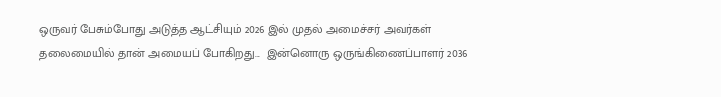ஒருவர் பேசும்போது அடுத்த ஆட்சியும் 2026 இல் முதல் அமைச்சர் அவர்கள் தலைமையில் தான் அமையப் போகிறது...  இன்னொரு ஒருங்கிணைப்பாளர் 2036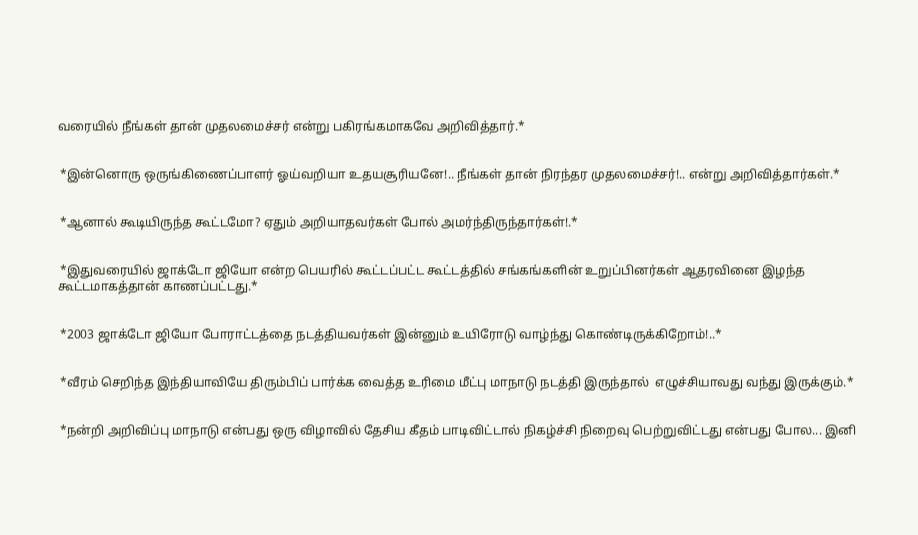வரையில் நீங்கள் தான் முதலமைச்சர் என்று பகிரங்கமாகவே அறிவித்தார்.*


 *இன்னொரு ஒருங்கிணைப்பாளர் ஓய்வறியா உதயசூரியனே!.. நீங்கள் தான் நிரந்தர முதலமைச்சர்!.. என்று அறிவித்தார்கள்.*


 *ஆனால் கூடியிருந்த கூட்டமோ? ஏதும் அறியாதவர்கள் போல் அமர்ந்திருந்தார்கள்!.*


 *இதுவரையில் ஜாக்டோ ஜியோ என்ற பெயரில் கூட்டப்பட்ட கூட்டத்தில் சங்கங்களின் உறுப்பினர்கள் ஆதரவினை இழந்த கூட்டமாகத்தான் காணப்பட்டது.*


 *2003 ஜாக்டோ ஜியோ போராட்டத்தை நடத்தியவர்கள் இன்னும் உயிரோடு வாழ்ந்து கொண்டிருக்கிறோம்!..*


 *வீரம் செறிந்த இந்தியாவியே திரும்பிப் பார்க்க வைத்த உரிமை மீட்பு மாநாடு நடத்தி இருந்தால்  எழுச்சியாவது வந்து இருக்கும்.*


 *நன்றி அறிவிப்பு மாநாடு என்பது ஒரு விழாவில் தேசிய கீதம் பாடிவிட்டால் நிகழ்ச்சி நிறைவு பெற்றுவிட்டது என்பது போல... இனி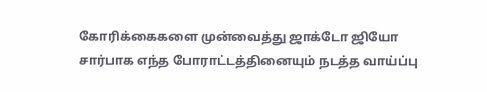கோரிக்கைகளை முன்வைத்து ஜாக்டோ ஜியோ சார்பாக எந்த போராட்டத்தினையும் நடத்த வாய்ப்பு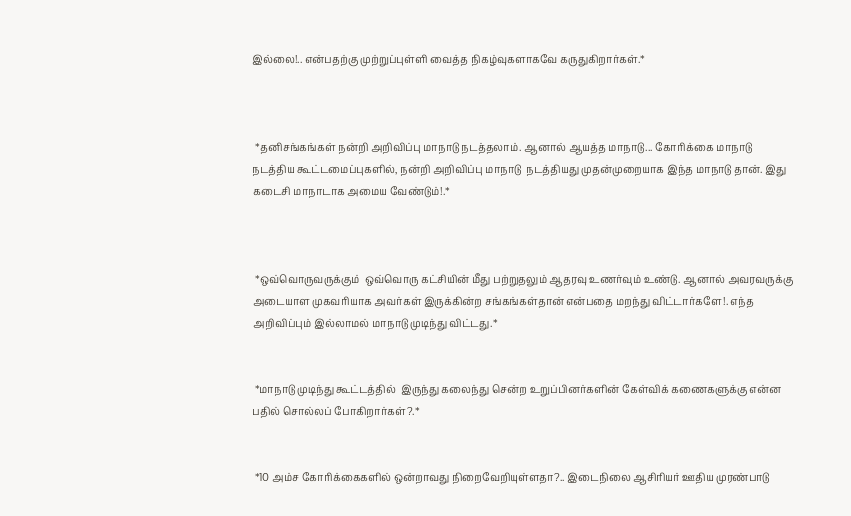இல்லை!.. என்பதற்கு முற்றுப்புள்ளி வைத்த நிகழ்வுகளாகவே கருதுகிறார்கள்.*



 *தனிசங்கங்கள் நன்றி அறிவிப்பு மாநாடு நடத்தலாம். ஆனால் ஆயத்த மாநாடு... கோரிக்கை மாநாடு நடத்திய கூட்டமைப்புகளில், நன்றி அறிவிப்பு மாநாடு  நடத்தியது முதன்முறையாக இந்த மாநாடு தான். இது கடைசி மாநாடாக அமைய வேண்டும்!.*



 *ஒவ்வொருவருக்கும்  ஒவ்வொரு கட்சியின் மீது பற்றுதலும் ஆதரவு உணர்வும் உண்டு. ஆனால் அவரவருக்கு அடையாள முகவரியாக அவர்கள் இருக்கின்ற சங்கங்கள்தான் என்பதை மறந்து விட்டார்களே!. எந்த அறிவிப்பும் இல்லாமல் மாநாடு முடிந்து விட்டது.*


 *மாநாடு முடிந்து கூட்டத்தில்  இருந்து கலைந்து சென்ற உறுப்பினர்களின் கேள்விக் கணைகளுக்கு என்ன பதில் சொல்லப் போகிறார்கள்?.*


 *10 அம்ச கோரிக்கைகளில் ஒன்றாவது நிறைவேறியுள்ளதா?.. இடைநிலை ஆசிரியர் ஊதிய முரண்பாடு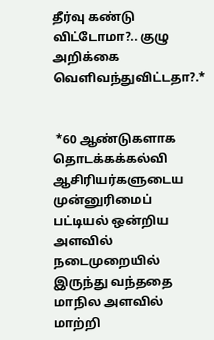தீர்வு கண்டு விட்டோமா?.. குழு அறிக்கை வெளிவந்துவிட்டதா?.*


 *60 ஆண்டுகளாக தொடக்கக்கல்வி ஆசிரியர்களுடைய முன்னுரிமைப் பட்டியல் ஒன்றிய அளவில் நடைமுறையில் இருந்து வந்ததை மாநில அளவில் மாற்றி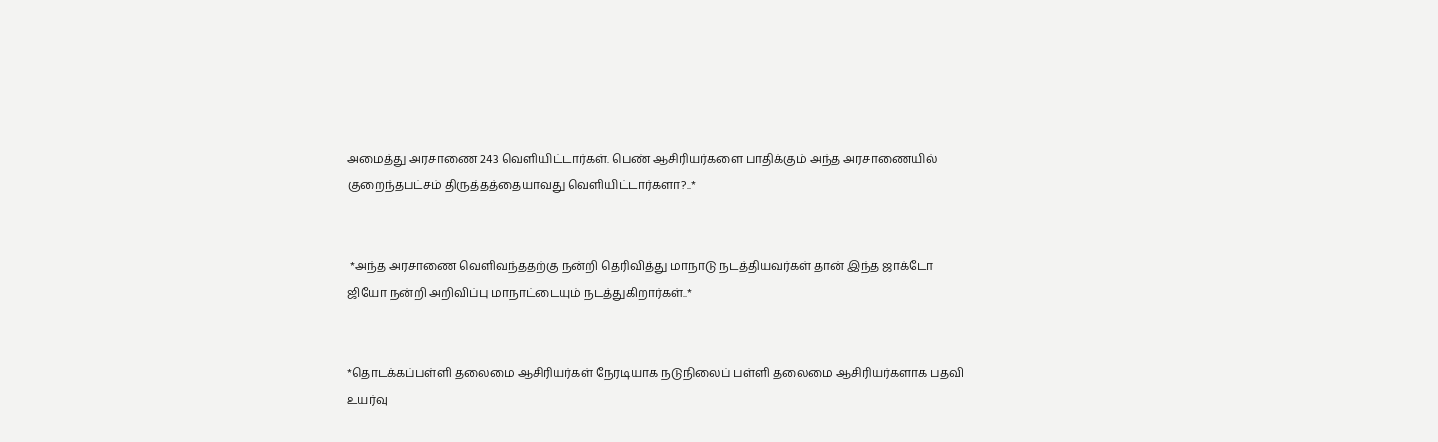அமைத்து அரசாணை 243 வெளியிட்டார்கள். பெண் ஆசிரியர்களை பாதிக்கும் அந்த அரசாணையில்  குறைந்தபட்சம் திருத்தத்தையாவது வெளியிட்டார்களா?..*


 *அந்த அரசாணை வெளிவந்ததற்கு நன்றி தெரிவித்து மாநாடு நடத்தியவர்கள் தான் இந்த ஜாக்டோ ஜியோ நன்றி அறிவிப்பு மாநாட்டையும் நடத்துகிறார்கள்..*


*தொடக்கப்பள்ளி தலைமை ஆசிரியர்கள் நேரடியாக நடுநிலைப் பள்ளி தலைமை ஆசிரியர்களாக பதவி உயர்வு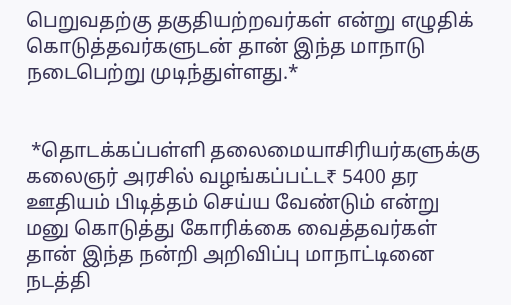பெறுவதற்கு தகுதியற்றவர்கள் என்று எழுதிக் கொடுத்தவர்களுடன் தான் இந்த மாநாடு நடைபெற்று முடிந்துள்ளது.*


 *தொடக்கப்பள்ளி தலைமையாசிரியர்களுக்கு கலைஞர் அரசில் வழங்கப்பட்ட₹ 5400 தர ஊதியம் பிடித்தம் செய்ய வேண்டும் என்று மனு கொடுத்து கோரிக்கை வைத்தவர்கள் தான் இந்த நன்றி அறிவிப்பு மாநாட்டினை நடத்தி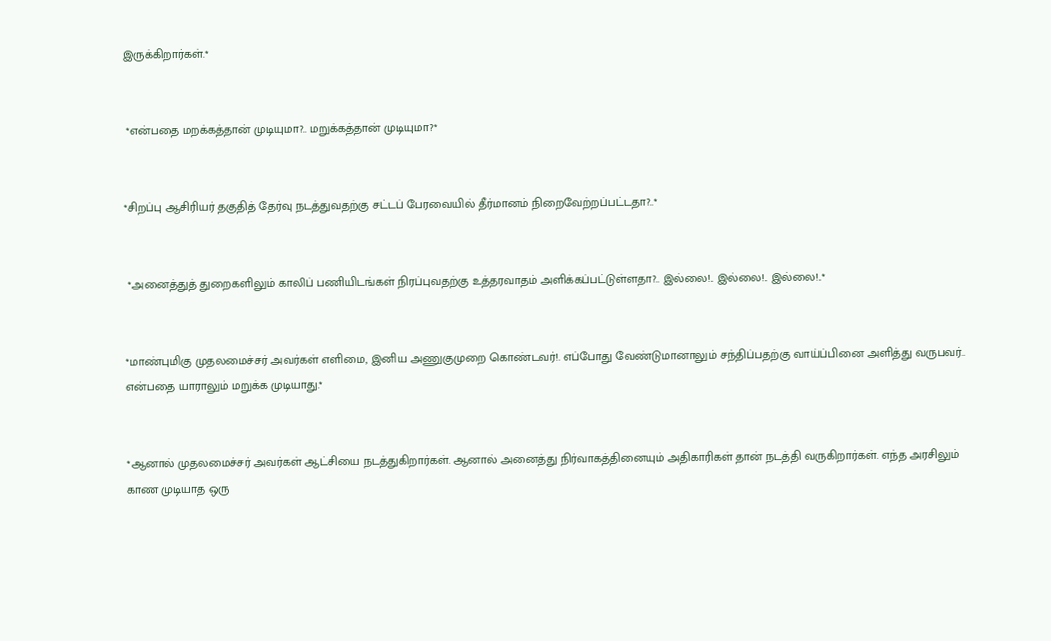இருக்கிறார்கள்.*


 *என்பதை மறக்கத்தான் முடியுமா?.. மறுக்கத்தான் முடியுமா?*


*சிறப்பு ஆசிரியர் தகுதித் தேர்வு நடத்துவதற்கு சட்டப் பேரவையில் தீர்மானம் நிறைவேற்றப்பட்டதா?..*


 *அனைத்துத் துறைகளிலும் காலிப் பணியிடங்கள் நிரப்புவதற்கு உத்தரவாதம் அளிக்கப்பட்டுள்ளதா?.. இல்லை!.. இல்லை!.. இல்லை!..*


*மாண்புமிகு முதலமைச்சர் அவர்கள் எளிமை, இனிய அணுகுமுறை கொண்டவர்!. எப்போது வேண்டுமானாலும் சந்திப்பதற்கு வாய்ப்பினை அளித்து வருபவர்.. என்பதை யாராலும் மறுக்க முடியாது.*


*ஆனால் முதலமைச்சர் அவர்கள் ஆட்சியை நடத்துகிறார்கள். ஆனால் அனைத்து நிர்வாகத்தினையும் அதிகாரிகள் தான் நடத்தி வருகிறார்கள். எந்த அரசிலும் காண முடியாத ஒரு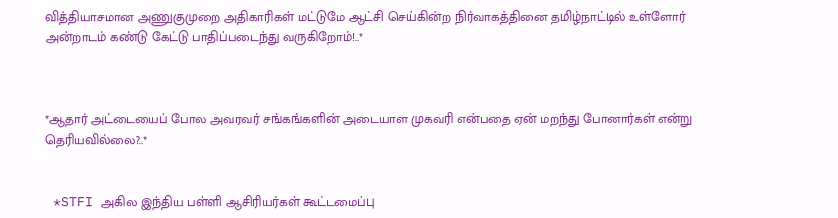வித்தியாசமான அணுகுமுறை அதிகாரிகள் மட்டுமே ஆட்சி செய்கின்ற நிர்வாகத்தினை தமிழ்நாட்டில் உள்ளோர் அன்றாடம் கண்டு கேட்டு பாதிப்படைந்து வருகிறோம்!..*



*ஆதார் அட்டையைப் போல அவரவர் சங்கங்களின் அடையாள முகவரி என்பதை ஏன் மறந்து போனார்கள் என்று தெரியவில்லை?..*


 *STFI அகில இந்திய பள்ளி ஆசிரியர்கள் கூட்டமைப்பு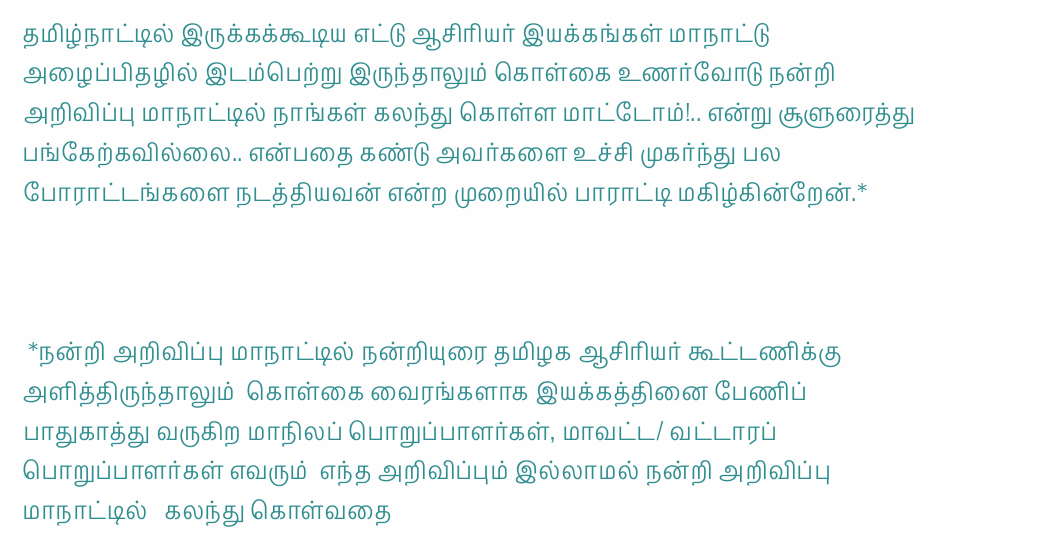தமிழ்நாட்டில் இருக்கக்கூடிய எட்டு ஆசிரியர் இயக்கங்கள் மாநாட்டு அழைப்பிதழில் இடம்பெற்று இருந்தாலும் கொள்கை உணர்வோடு நன்றி அறிவிப்பு மாநாட்டில் நாங்கள் கலந்து கொள்ள மாட்டோம்!.. என்று சூளுரைத்து  பங்கேற்கவில்லை.. என்பதை கண்டு அவர்களை உச்சி முகர்ந்து பல போராட்டங்களை நடத்தியவன் என்ற முறையில் பாராட்டி மகிழ்கின்றேன்.*



 *நன்றி அறிவிப்பு மாநாட்டில் நன்றியுரை தமிழக ஆசிரியர் கூட்டணிக்கு அளித்திருந்தாலும்  கொள்கை வைரங்களாக இயக்கத்தினை பேணிப் பாதுகாத்து வருகிற மாநிலப் பொறுப்பாளர்கள், மாவட்ட/ வட்டாரப் பொறுப்பாளர்கள் எவரும்  எந்த அறிவிப்பும் இல்லாமல் நன்றி அறிவிப்பு மாநாட்டில்   கலந்து கொள்வதை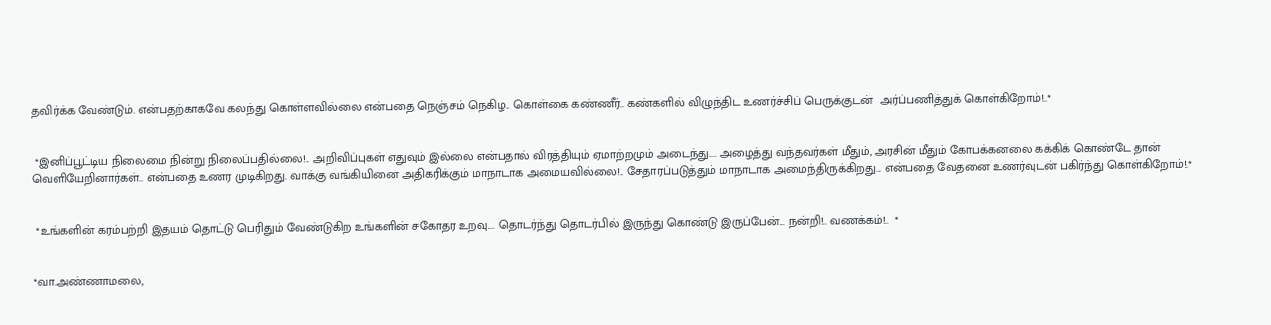தவிர்க்க வேண்டும். என்பதற்காகவே கலந்து கொள்ளவில்லை என்பதை நெஞ்சம் நெகிழ.. கொள்கை கண்ணீர்.. கண்களில் விழுந்திட உணர்ச்சிப் பெருக்குடன்  அர்ப்பணித்துக் கொள்கிறோம்!..*


 *இனிப்பூட்டிய நிலைமை நின்று நிலைப்பதில்லை!.. அறிவிப்புகள் எதுவும் இல்லை என்பதால் விரத்தியும் ஏமாற்றமும் அடைந்து.... அழைத்து வந்தவர்கள் மீதும், அரசின் மீதும் கோபக்கனலை கக்கிக் கொண்டே தான் வெளியேறினார்கள்.. என்பதை உணர முடிகிறது. வாக்கு வங்கியினை அதிகரிக்கும் மாநாடாக அமையவில்லை!.. சேதாரப்படுத்தும் மாநாடாக அமைந்திருக்கிறது... என்பதை வேதனை உணர்வுடன் பகிர்ந்து கொள்கிறோம்!.*


 *உங்களின் கரம்பற்றி இதயம் தொட்டு பெரிதும் வேண்டுகிற உங்களின் சகோதர உறவு.... தொடர்ந்து தொடர்பில் இருந்து கொண்டு இருப்பேன்... நன்றி!.. வணக்கம்!..  *


*வா.அண்ணாமலை,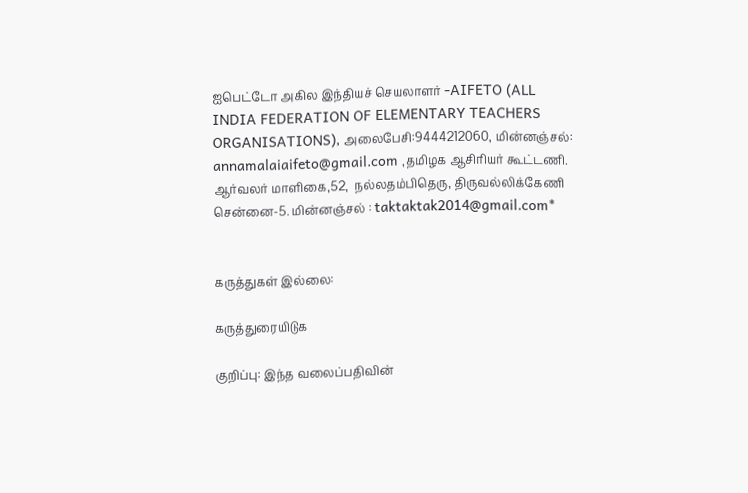ஐபெட்டோ அகில இந்தியச் செயலாளர் -AIFETO (ALL INDIA FEDERATION OF ELEMENTARY TEACHERS ORGANISATIONS), அலைபேசி:9444212060, மின்னஞ்சல்: annamalaiaifeto@gmail.com ,தமிழக ஆசிரியர் கூட்டணி. ஆர்வலர் மாளிகை,52,  நல்லதம்பிதெரு, திருவல்லிக்கேணி சென்னை-5. மின்னஞ்சல் : taktaktak2014@gmail.com*


கருத்துகள் இல்லை:

கருத்துரையிடுக

குறிப்பு: இந்த வலைப்பதிவின்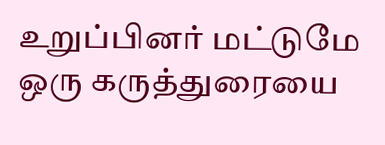உறுப்பினர் மட்டுமே ஒரு கருத்துரையை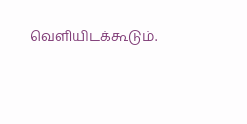வெளியிடக்கூடும்.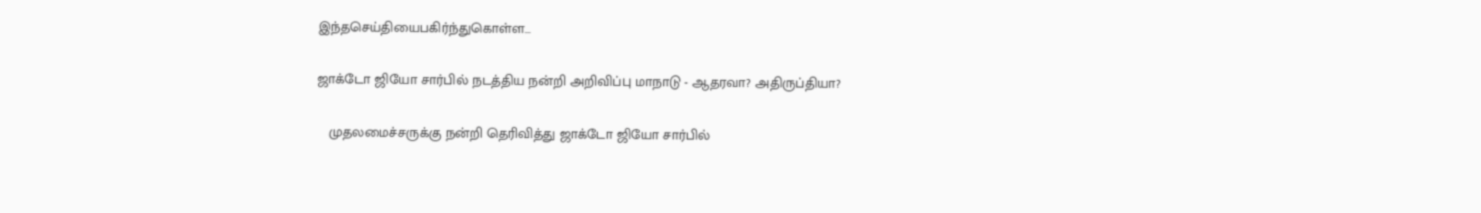இந்தசெய்தியைபகிர்ந்துகொள்ள...

ஜாக்டோ ஜியோ சார்பில் நடத்திய நன்றி அறிவிப்பு மாநாடு - ஆதரவா? அதிருப்தியா?

   முதலமைச்சருக்கு நன்றி தெரிவித்து ஜாக்டோ ஜியோ சார்பில்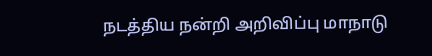நடத்திய நன்றி அறிவிப்பு மாநாடு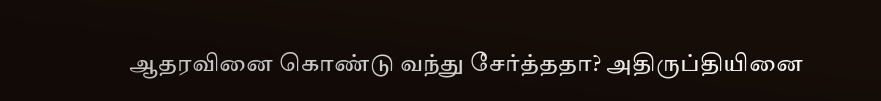ஆதரவினை கொண்டு வந்து சேர்த்ததா? அதிருப்தியினை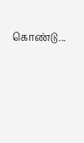கொண்டு...